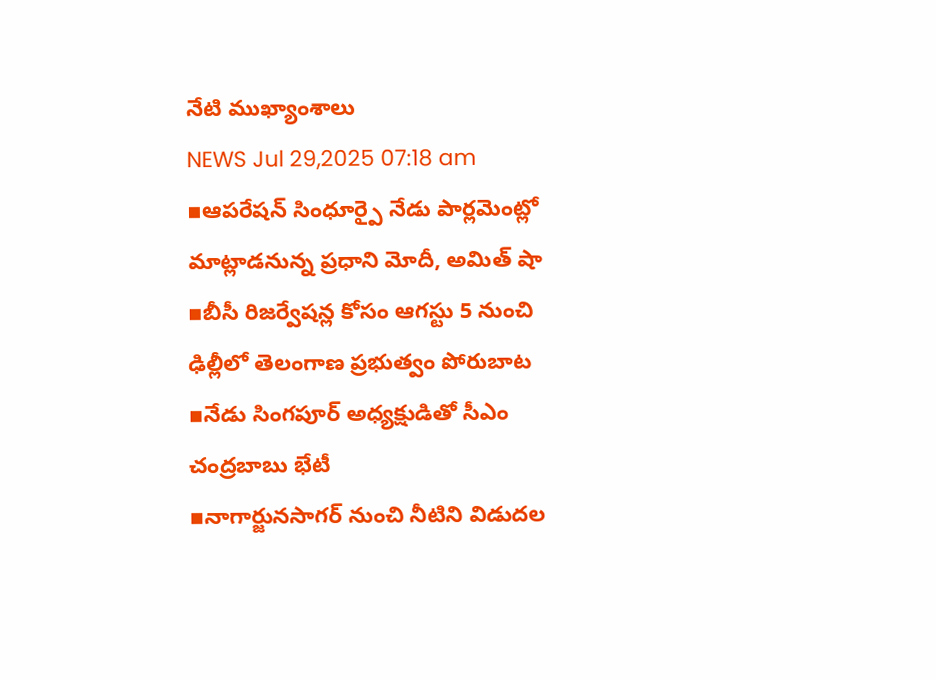నేటి ముఖ్యాంశాలు
NEWS Jul 29,2025 07:18 am
▪ఆపరేషన్ సింధూర్పై నేడు పార్లమెంట్లో మాట్లాడనున్న ప్రధాని మోదీ, అమిత్ షా
▪బీసీ రిజర్వేషన్ల కోసం ఆగస్టు 5 నుంచి ఢిల్లీలో తెలంగాణ ప్రభుత్వం పోరుబాట
▪నేడు సింగపూర్ అధ్యక్షుడితో సీఎం చంద్రబాబు భేటీ
▪నాగార్జునసాగర్ నుంచి నీటిని విడుదల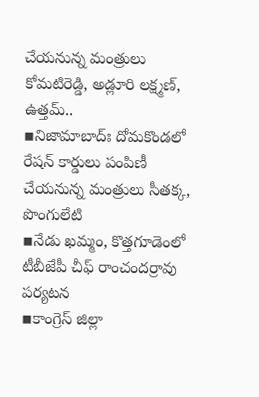చేయనున్న మంత్రులు కోమటిరెడ్డి, అడ్లూరి లక్ష్మణ్, ఉత్తమ్..
▪నిజామాబాద్ః దోమకొండలో రేషన్ కార్డులు పంపిణీ చేయనున్న మంత్రులు సీతక్క, పొంగులేటి
▪నేడు ఖమ్మం, కొత్తగూడెంలో టీబీజేపీ చీఫ్ రాంచందర్రావు పర్యటన
▪కాంగ్రెస్ జిల్లా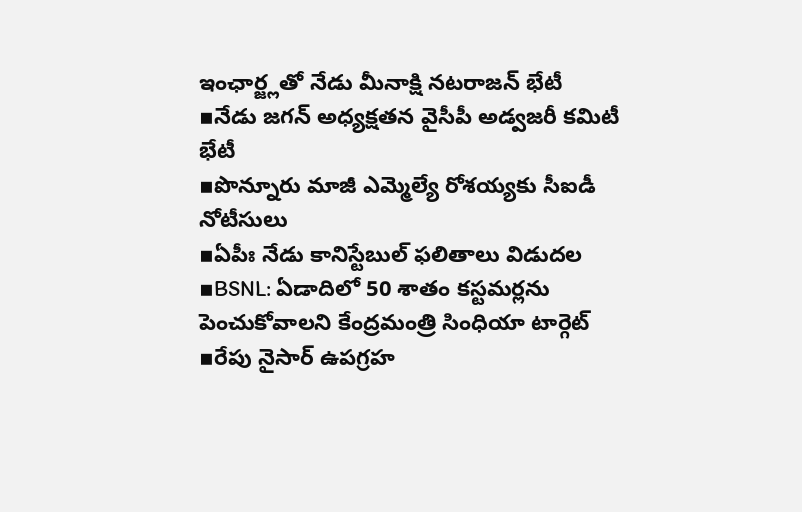ఇంఛార్జ్లతో నేడు మీనాక్షి నటరాజన్ భేటీ
▪నేడు జగన్ అధ్యక్షతన వైసీపీ అడ్వజరీ కమిటీ భేటీ
▪పొన్నూరు మాజీ ఎమ్మెల్యే రోశయ్యకు సీఐడీ నోటీసులు
▪ఏపీః నేడు కానిస్టేబుల్ ఫలితాలు విడుదల
▪BSNL: ఏడాదిలో 50 శాతం కస్టమర్లను పెంచుకోవాలని కేంద్రమంత్రి సింధియా టార్గెట్
▪రేపు నైసార్ ఉపగ్రహ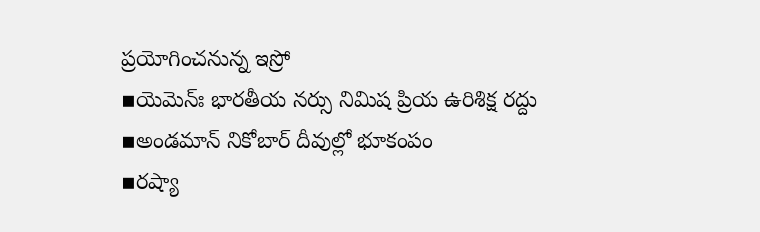ప్రయోగించనున్న ఇస్రో
▪యెమెన్ః భారతీయ నర్సు నిమిష ప్రియ ఉరిశిక్ష రద్దు
▪అండమాన్ నికోబార్ దీవుల్లో భూకంపం
▪రష్యా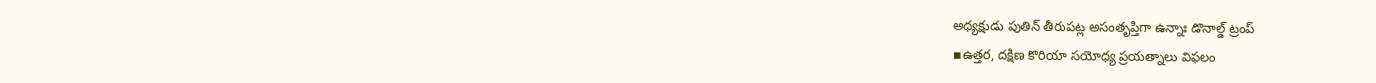అధ్యక్షుడు పుతిన్ తీరుపట్ల అసంతృప్తిగా ఉన్నాః డొనాల్డ్ ట్రంప్
▪ఉత్తర, దక్షిణ కొరియా సయోధ్య ప్రయత్నాలు విఫలం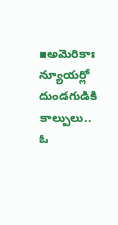▪అమెరికాః న్యూయర్లో దుండగుడికి కాల్పులు.. ఓ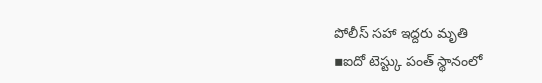పోలీస్ సహా ఇద్దరు మృతి
▪ఐదో టెస్ట్కు పంత్ స్థానంలో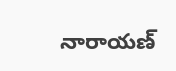నారాయణ్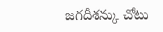జగదీశన్కు చోటు